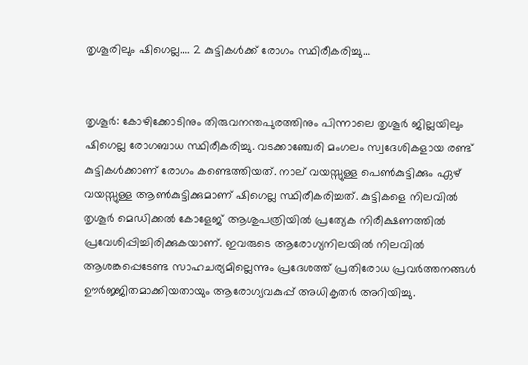തൃശൂരിലും ഷിഗെല്ല…. 2 കുട്ടികൾക്ക് രോഗം സ്ഥിരീകരിച്ചു…


തൃശൂർ: കോഴിക്കോടിനും തിരുവനന്തപുരത്തിനും പിന്നാലെ തൃശൂർ ജില്ലയിലും ഷിഗെല്ല രോഗബാധ സ്ഥിരീകരിച്ചു. വടക്കാഞ്ചേരി മംഗലം സ്വദേശികളായ രണ്ട് കുട്ടികൾക്കാണ് രോഗം കണ്ടെത്തിയത്. നാല് വയസ്സുള്ള പെൺകുട്ടിക്കും ഏഴ് വയസ്സുള്ള ആൺകുട്ടിക്കുമാണ് ഷിഗെല്ല സ്ഥിരീകരിച്ചത്. കുട്ടികളെ നിലവിൽ തൃശൂർ മെഡിക്കൽ കോളേജ് ആശുപത്രിയിൽ പ്രത്യേക നിരീക്ഷണത്തിൽ പ്രവേശിപ്പിച്ചിരിക്കുകയാണ്. ഇവരുടെ ആരോഗ്യനിലയിൽ നിലവിൽ ആശങ്കപ്പെടേണ്ട സാഹചര്യമില്ലെന്നും പ്രദേശത്ത് പ്രതിരോധ പ്രവർത്തനങ്ങൾ ഊർജ്ജിതമാക്കിയതായും ആരോഗ്യവകുപ്പ് അധികൃതർ അറിയിച്ചു.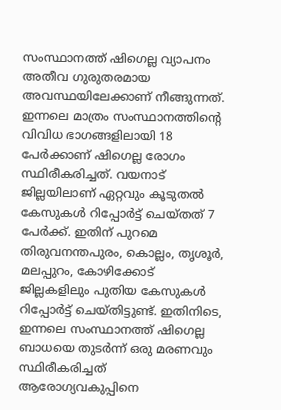സംസ്ഥാനത്ത് ഷിഗെല്ല വ്യാപനം അതീവ ഗുരുതരമായ അവസ്ഥയിലേക്കാണ് നീങ്ങുന്നത്. ഇന്നലെ മാത്രം സംസ്ഥാനത്തിന്റെ വിവിധ ഭാഗങ്ങളിലായി 18 പേർക്കാണ് ഷിഗെല്ല രോഗം സ്ഥിരീകരിച്ചത്. വയനാട് ജില്ലയിലാണ് ഏറ്റവും കൂടുതൽ കേസുകൾ റിപ്പോർട്ട് ചെയ്തത് 7 പേർക്ക്. ഇതിന് പുറമെ തിരുവനന്തപുരം, കൊല്ലം, തൃശൂർ, മലപ്പുറം, കോഴിക്കോട് ജില്ലകളിലും പുതിയ കേസുകൾ റിപ്പോർട്ട് ചെയ്തിട്ടുണ്ട്. ഇതിനിടെ, ഇന്നലെ സംസ്ഥാനത്ത് ഷിഗെല്ല ബാധയെ തുടർന്ന് ഒരു മരണവും സ്ഥിരീകരിച്ചത് ആരോഗ്യവകുപ്പിനെ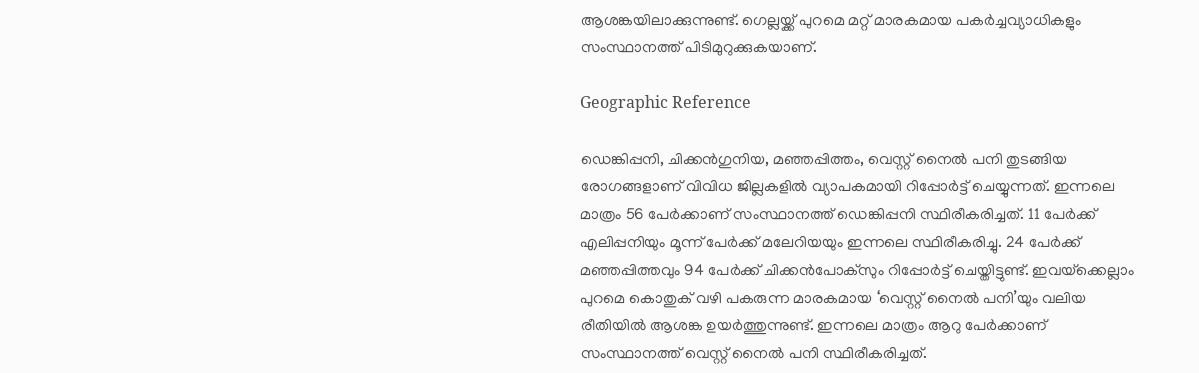ആശങ്കയിലാക്കുന്നുണ്ട്. ഗെല്ലയ്ക്ക് പുറമെ മറ്റ് മാരകമായ പകർച്ചവ്യാധികളും സംസ്ഥാനത്ത് പിടിമുറുക്കുകയാണ്.

Geographic Reference

ഡെങ്കിപ്പനി, ചിക്കൻഗുനിയ, മഞ്ഞപ്പിത്തം, വെസ്റ്റ് നൈൽ പനി തുടങ്ങിയ രോഗങ്ങളാണ് വിവിധ ജില്ലകളിൽ വ്യാപകമായി റിപ്പോർട്ട് ചെയ്യുന്നത്. ഇന്നലെ മാത്രം 56 പേർക്കാണ് സംസ്ഥാനത്ത് ഡെങ്കിപ്പനി സ്ഥിരീകരിച്ചത്. 11 പേർക്ക് എലിപ്പനിയും മൂന്ന് പേർക്ക് മലേറിയയും ഇന്നലെ സ്ഥിരീകരിച്ചു. 24 പേർക്ക് മഞ്ഞപ്പിത്തവും 94 പേർക്ക് ചിക്കൻപോക്സും റിപ്പോർട്ട് ചെയ്തിട്ടുണ്ട്. ഇവയ്‌ക്കെല്ലാം പുറമെ കൊതുക് വഴി പകരുന്ന മാരകമായ ‘വെസ്റ്റ് നൈൽ പനി’യും വലിയ രീതിയിൽ ആശങ്ക ഉയർത്തുന്നുണ്ട്. ഇന്നലെ മാത്രം ആറു പേർക്കാണ് സംസ്ഥാനത്ത് വെസ്റ്റ് നൈൽ പനി സ്ഥിരീകരിച്ചത്.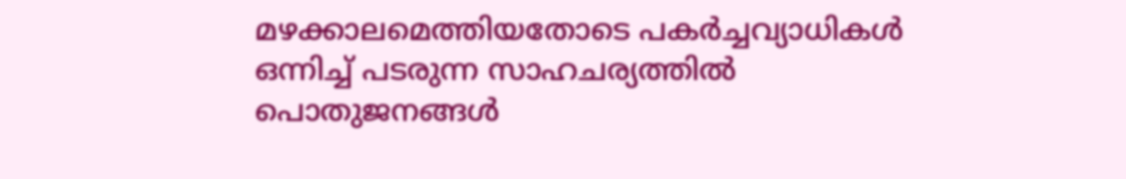മഴക്കാലമെത്തിയതോടെ പകർച്ചവ്യാധികൾ ഒന്നിച്ച് പടരുന്ന സാഹചര്യത്തിൽ പൊതുജനങ്ങൾ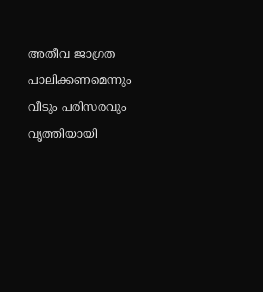അതീവ ജാഗ്രത പാലിക്കണമെന്നും വീടും പരിസരവും വൃത്തിയായി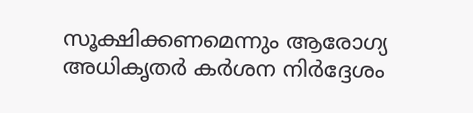സൂക്ഷിക്കണമെന്നും ആരോഗ്യ അധികൃതർ കർശന നിർദ്ദേശം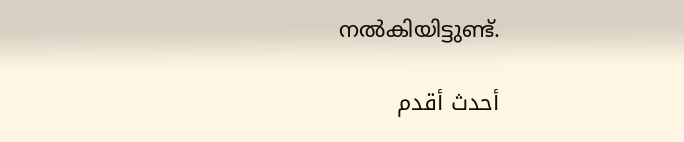നൽകിയിട്ടുണ്ട്.

أحدث أقدم